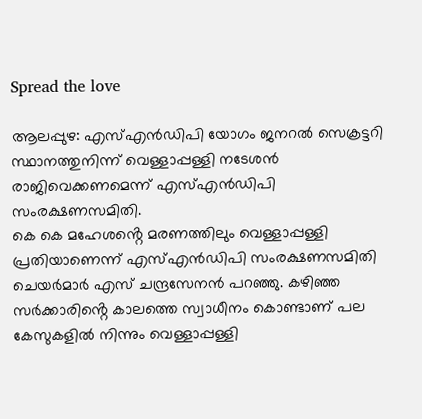Spread the love

ആലപ്പുഴ: എസ്‌എൻഡിപി യോഗം ജനറല്‍ സെക്രട്ടറി സ്ഥാനത്തുനിന്ന് വെള്ളാപ്പള്ളി നടേശൻ രാജിവെക്കണമെന്ന് എസ്‌എൻഡിപി സംരക്ഷണസമിതി.
കെ കെ മഹേശൻ്റെ മരണത്തിലും വെള്ളാപ്പള്ളി പ്രതിയാണെന്ന് എസ്‌എൻഡിപി സംരക്ഷണസമിതി ചെയർമാർ എസ് ചന്ദ്രസേനൻ പറഞ്ഞു. കഴിഞ്ഞ സർക്കാരിൻ്റെ കാലത്തെ സ്വാധീനം കൊണ്ടാണ് പല കേസുകളില്‍ നിന്നും വെള്ളാപ്പള്ളി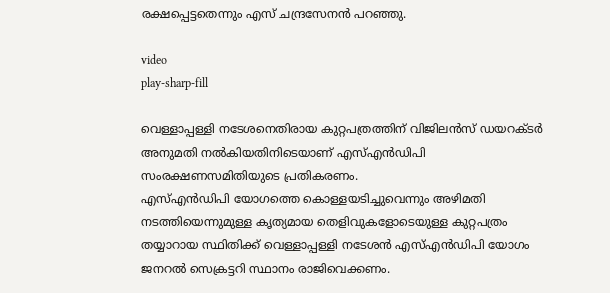രക്ഷപ്പെട്ടതെന്നും എസ് ചന്ദ്രസേനൻ പറഞ്ഞു.

video
play-sharp-fill

വെള്ളാപ്പള്ളി നടേശനെതിരായ കുറ്റപത്രത്തിന് വിജിലൻസ് ഡയറക്ടർ അനുമതി നല്‍കിയതിനിടെയാണ് എസ്‌എൻഡിപി സംരക്ഷണസമിതിയുടെ പ്രതികരണം.
എസ്‌എൻഡിപി യോഗത്തെ കൊള്ളയടിച്ചുവെന്നും അഴിമതി നടത്തിയെന്നുമുള്ള കൃത്യമായ തെളിവുകളോടെയുള്ള കുറ്റപത്രം തയ്യാറായ സ്ഥിതിക്ക് വെള്ളാപ്പള്ളി നടേശൻ എസ്‌എൻഡിപി യോഗം ജനറല്‍ സെക്രട്ടറി സ്ഥാനം രാജിവെക്കണം.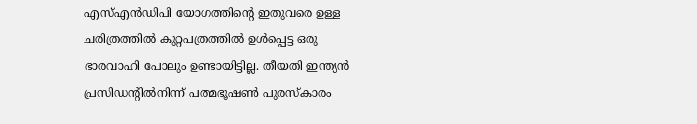എസ്‌എൻഡിപി യോഗത്തിൻ്റെ ഇതുവരെ ഉള്ള ചരിത്രത്തില്‍ കുറ്റപത്രത്തില്‍ ഉള്‍പ്പെട്ട ഒരു ഭാരവാഹി പോലും ഉണ്ടായിട്ടില്ല. തീയതി ഇന്ത്യൻ പ്രസിഡൻ്റില്‍നിന്ന് പത്മഭൂഷണ്‍ പുരസ്കാരം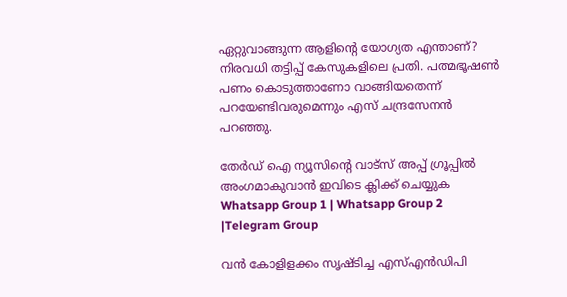ഏറ്റുവാങ്ങുന്ന ആളിൻ്റെ യോഗ്യത എന്താണ്? നിരവധി തട്ടിപ്പ് കേസുകളിലെ പ്രതി. പത്മഭൂഷണ്‍ പണം കൊടുത്താണോ വാങ്ങിയതെന്ന് പറയേണ്ടിവരുമെന്നും എസ് ചന്ദ്രസേനൻ പറഞ്ഞു.

തേർഡ് ഐ ന്യൂസിന്റെ വാട്സ് അപ്പ് ഗ്രൂപ്പിൽ അംഗമാകുവാൻ ഇവിടെ ക്ലിക്ക് ചെയ്യുക
Whatsapp Group 1 | Whatsapp Group 2 |Telegram Group

വൻ കോളിളക്കം സൃഷ്ടിച്ച എസ്‌എൻഡിപി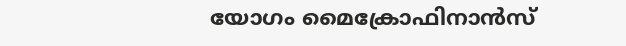യോഗം മൈക്രോഫിനാൻസ്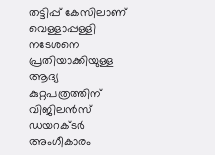തട്ടിപ്പ് കേസിലാണ് വെള്ളാപ്പള്ളി നടേശനെ പ്രതിയാക്കിയുള്ള ആദ്യ കുറ്റപത്രത്തിന് വിജിലൻസ് ഡയറക്ടർ അംഗീകാരം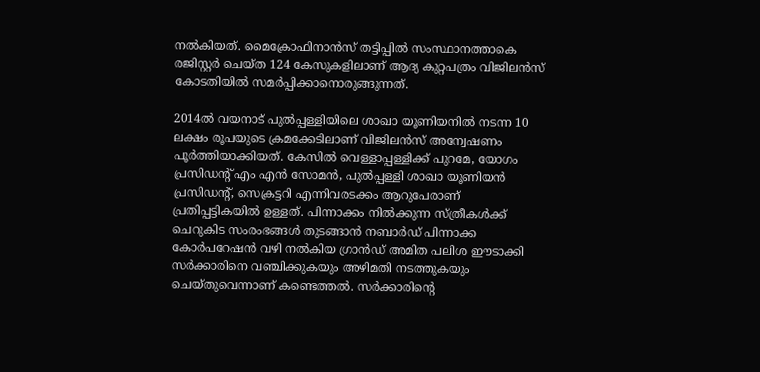നല്‍കിയത്. മൈക്രോഫിനാൻസ് തട്ടിപ്പില്‍ സംസ്ഥാനത്താകെ രജിസ്റ്റർ ചെയ്ത 124 കേസുകളിലാണ് ആദ്യ കുറ്റപത്രം വിജിലൻസ് കോടതിയില്‍ സമർപ്പിക്കാനൊരുങ്ങുന്നത്.

2014ല്‍ വയനാട് പുല്‍പ്പള്ളിയിലെ ശാഖാ യൂണിയനില്‍ നടന്ന 10 ലക്ഷം രൂപയുടെ ക്രമക്കേടിലാണ് വിജിലൻസ് അന്വേഷണം പൂർത്തിയാക്കിയത്. കേസില്‍ വെള്ളാപ്പള്ളിക്ക് പുറമേ, യോഗം പ്രസിഡൻ്റ് എം എൻ സോമൻ, പുല്‍പ്പള്ളി ശാഖാ യൂണിയൻ പ്രസിഡൻ്റ്, സെക്രട്ടറി എന്നിവരടക്കം ആറുപേരാണ് പ്രതിപ്പട്ടികയില്‍ ഉള്ളത്. പിന്നാക്കം നില്‍ക്കുന്ന സ്ത്രീകള്‍ക്ക് ചെറുകിട സംരംഭങ്ങള്‍ തുടങ്ങാൻ നബാർഡ് പിന്നാക്ക കോർപറേഷൻ വഴി നല്‍കിയ ഗ്രാൻഡ് അമിത പലിശ ഈടാക്കി സർക്കാരിനെ വഞ്ചിക്കുകയും അഴിമതി നടത്തുകയും ചെയ്തുവെന്നാണ് കണ്ടെത്തല്‍. സർക്കാരിൻ്റെ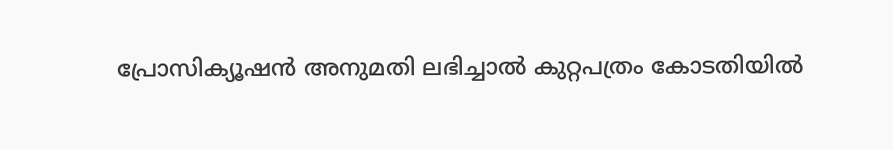പ്രോസിക്യൂഷൻ അനുമതി ലഭിച്ചാല്‍ കുറ്റപത്രം കോടതിയില്‍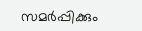സമർപ്പിക്കും